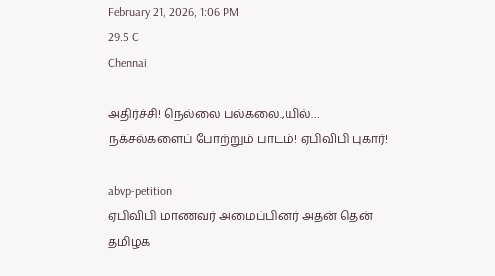February 21, 2026, 1:06 PM
29.5 C
Chennai

அதிர்ச்சி! நெல்லை பல்கலை.,யில்… நக்சல்களைப் போற்றும் பாடம்! ஏபிவிபி புகார்!

abvp-petition
ஏபிவிபி மாணவர் அமைப்பினர் அதன் தென் தமிழக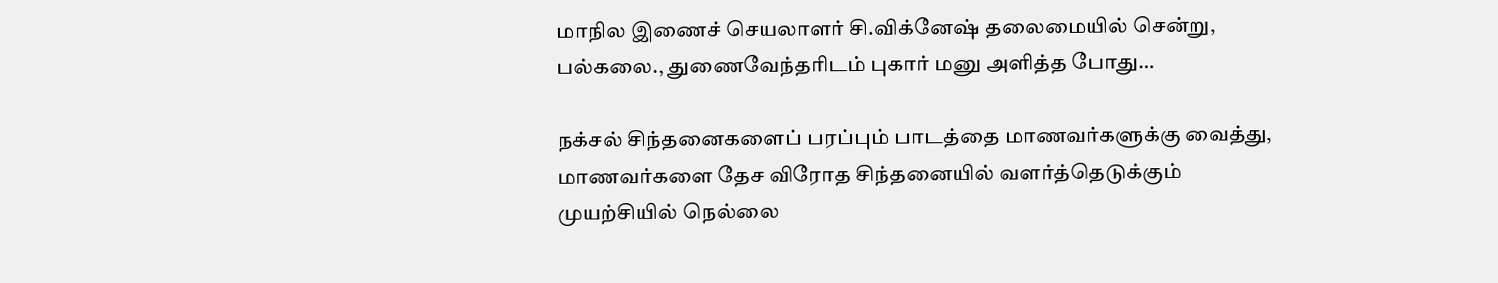மாநில இணைச் செயலாளர் சி.விக்னேஷ் தலைமையில் சென்று, பல்கலை., துணைவேந்தரிடம் புகார் மனு அளித்த போது…

நக்சல் சிந்தனைகளைப் பரப்பும் பாடத்தை மாணவர்களுக்கு வைத்து, மாணவர்களை தேச விரோத சிந்தனையில் வளர்த்தெடுக்கும் முயற்சியில் நெல்லை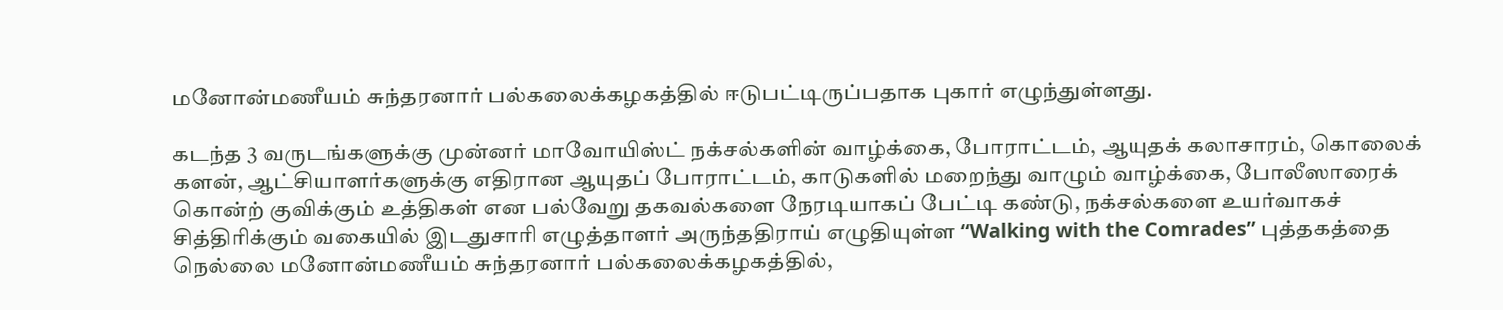மனோன்மணீயம் சுந்தரனார் பல்கலைக்கழகத்தில் ஈடுபட்டிருப்பதாக புகார் எழுந்துள்ளது.

கடந்த 3 வருடங்களுக்கு முன்னர் மாவோயிஸ்ட் நக்சல்களின் வாழ்க்கை, போராட்டம், ஆயுதக் கலாசாரம், கொலைக் களன், ஆட்சியாளர்களுக்கு எதிரான ஆயுதப் போராட்டம், காடுகளில் மறைந்து வாழும் வாழ்க்கை, போலீஸாரைக் கொன்ற் குவிக்கும் உத்திகள் என பல்வேறு தகவல்களை நேரடியாகப் பேட்டி கண்டு, நக்சல்களை உயர்வாகச் சித்திரிக்கும் வகையில் இடதுசாரி எழுத்தாளர் அருந்ததிராய் எழுதியுள்ள “Walking with the Comrades” புத்தகத்தை நெல்லை மனோன்மணீயம் சுந்தரனார் பல்கலைக்கழகத்தில்,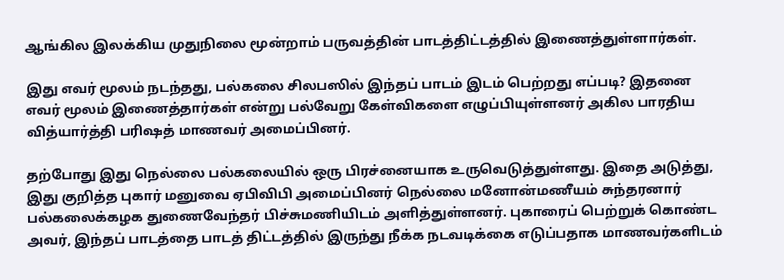ஆங்கில இலக்கிய முதுநிலை மூன்றாம் பருவத்தின் பாடத்திட்டத்தில் இணைத்துள்ளார்கள்.

இது எவர் மூலம் நடந்தது, பல்கலை சிலபஸில் இந்தப் பாடம் இடம் பெற்றது எப்படி? இதனை எவர் மூலம் இணைத்தார்கள் என்று பல்வேறு கேள்விகளை எழுப்பியுள்ளனர் அகில பாரதிய வித்யார்த்தி பரிஷத் மாணவர் அமைப்பினர்.

தற்போது இது நெல்லை பல்கலையில் ஒரு பிரச்னையாக உருவெடுத்துள்ளது. இதை அடுத்து, இது குறித்த புகார் மனுவை ஏபிவிபி அமைப்பினர் நெல்லை மனோன்மணீயம் சுந்தரனார் பல்கலைக்கழக துணைவேந்தர் பிச்சுமணியிடம் அளித்துள்ளனர். புகாரைப் பெற்றுக் கொண்ட அவர், இந்தப் பாடத்தை பாடத் திட்டத்தில் இருந்து நீக்க நடவடிக்கை எடுப்பதாக மாணவர்களிடம்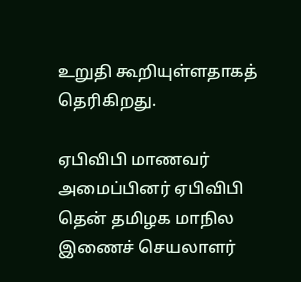உறுதி கூறியுள்ளதாகத் தெரிகிறது.

ஏபிவிபி மாணவர் அமைப்பினர் ஏபிவிபி தென் தமிழக மாநில இணைச் செயலாளர்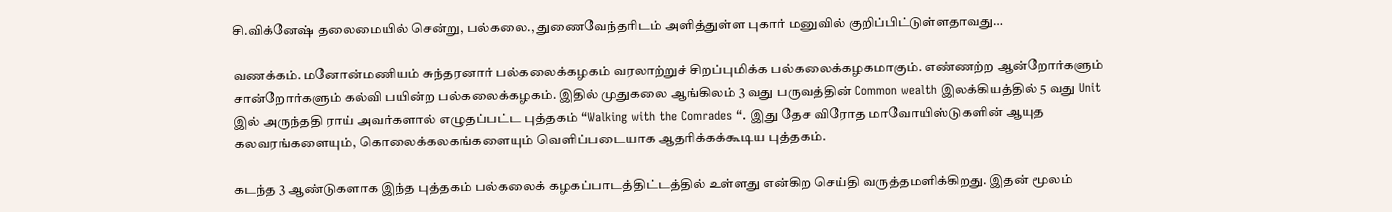சி.விக்னேஷ் தலைமையில் சென்று, பல்கலை., துணைவேந்தரிடம் அளித்துள்ள புகார் மனுவில் குறிப்பிட்டுள்ளதாவது…

வணக்கம். மனோன்மணியம் சுந்தரனார் பல்கலைக்கழகம் வரலாற்றுச் சிறப்புமிக்க பல்கலைக்கழகமாகும். எண்ணற்ற ஆன்றோர்களும் சான்றோர்களும் கல்வி பயின்ற பல்கலைக்கழகம். இதில் முதுகலை ஆங்கிலம் 3 வது பருவத்தின் Common wealth இலக்கியத்தில் 5 வது Unit இல் அருந்ததி ராய் அவர்களால் எழுதப்பட்ட புத்தகம் “Walking with the Comrades “. இது தேச விரோத மாவோயிஸ்டுகளின் ஆயுத கலவரங்களையும், கொலைக்கலகங்களையும் வெளிப்படையாக ஆதரிக்கக்கூடிய புத்தகம்.

கடந்த 3 ஆண்டுகளாக இந்த புத்தகம் பல்கலைக் கழகப்பாடத்திட்டத்தில் உள்ளது என்கிற செய்தி வருத்தமளிக்கிறது. இதன் மூலம்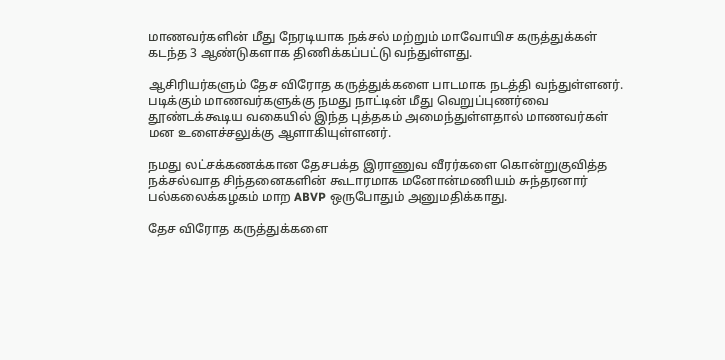மாணவர்களின் மீது நேரடியாக நக்சல் மற்றும் மாவோயிச கருத்துக்கள் கடந்த 3 ஆண்டுகளாக திணிக்கப்பட்டு வந்துள்ளது.

ஆசிரியர்களும் தேச விரோத கருத்துக்களை பாடமாக நடத்தி வந்துள்ளனர். படிக்கும் மாணவர்களுக்கு நமது நாட்டின் மீது வெறுப்புணர்வை தூண்டக்கூடிய வகையில் இந்த புத்தகம் அமைந்துள்ளதால் மாணவர்கள் மன உளைச்சலுக்கு ஆளாகியுள்ளனர்.

நமது லட்சக்கணக்கான தேசபக்த இராணுவ வீரர்களை கொன்றுகுவித்த நக்சல்வாத சிந்தனைகளின் கூடாரமாக மனோன்மணியம் சுந்தரனார் பல்கலைக்கழகம் மாற ABVP ஒருபோதும் அனுமதிக்காது.

தேச விரோத கருத்துக்களை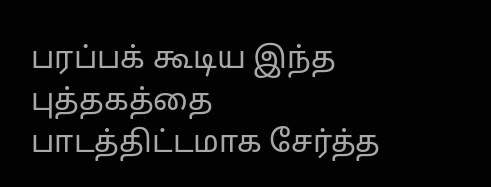பரப்பக் கூடிய இந்த புத்தகத்தை பாடத்திட்டமாக சேர்த்த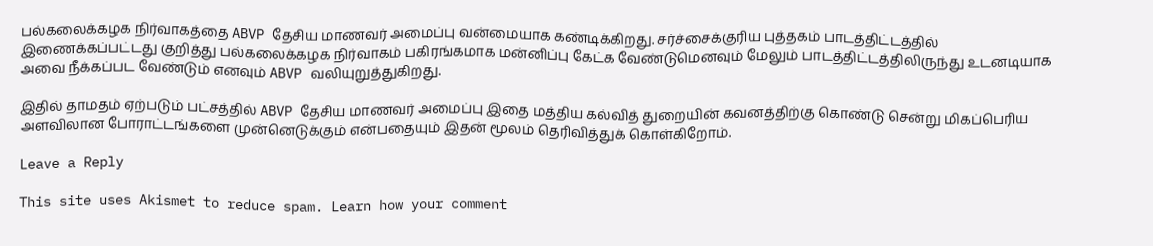பல்கலைக்கழக நிர்வாகத்தை ABVP தேசிய மாணவர் அமைப்பு வன்மையாக கண்டிக்கிறது. சர்ச்சைக்குரிய புத்தகம் பாடத்திட்டத்தில் இணைக்கப்பட்டது குறித்து பல்கலைக்கழக நிர்வாகம் பகிரங்கமாக மன்னிப்பு கேட்க வேண்டுமெனவும் மேலும் பாடத்திட்டத்திலிருந்து உடனடியாக அவை நீக்கப்பட வேண்டும் எனவும் ABVP வலியுறுத்துகிறது.

இதில் தாமதம் ஏற்படும் பட்சத்தில் ABVP தேசிய மாணவர் அமைப்பு இதை மத்திய கல்வித் துறையின் கவனத்திற்கு கொண்டு சென்று மிகப்பெரிய அளவிலான போராட்டங்களை முன்னெடுக்கும் என்பதையும் இதன் மூலம் தெரிவித்துக் கொள்கிறோம்.

Leave a Reply

This site uses Akismet to reduce spam. Learn how your comment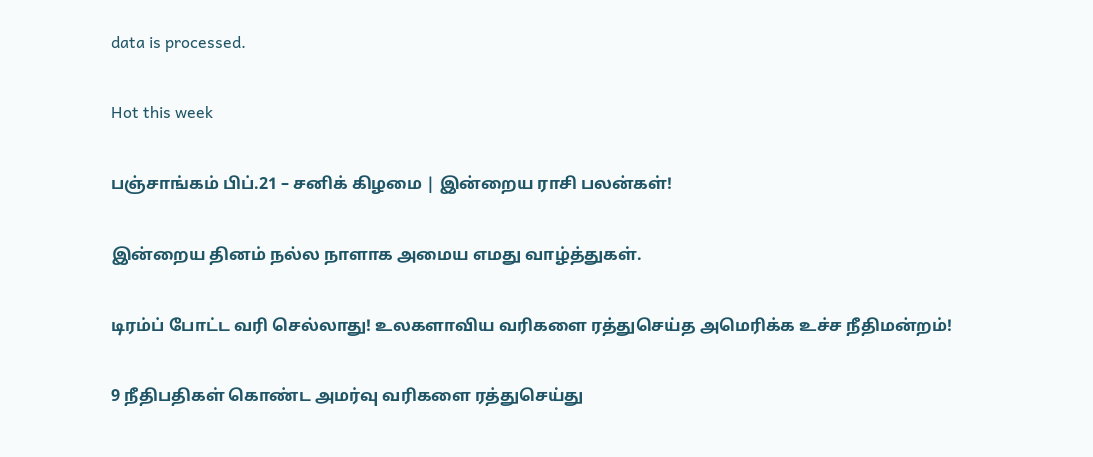data is processed.

Hot this week

பஞ்சாங்கம் பிப்.21 – சனிக் கிழமை | இன்றைய ராசி பலன்கள்!

இன்றைய தினம் நல்ல நாளாக அமைய எமது வாழ்த்துகள்.

டிரம்ப் போட்ட வரி செல்லாது! உலகளாவிய வரிகளை ரத்துசெய்த அமெரிக்க உச்ச நீதிமன்றம்!

9 நீதிபதிகள் கொண்ட அமர்வு வரிகளை ரத்துசெய்து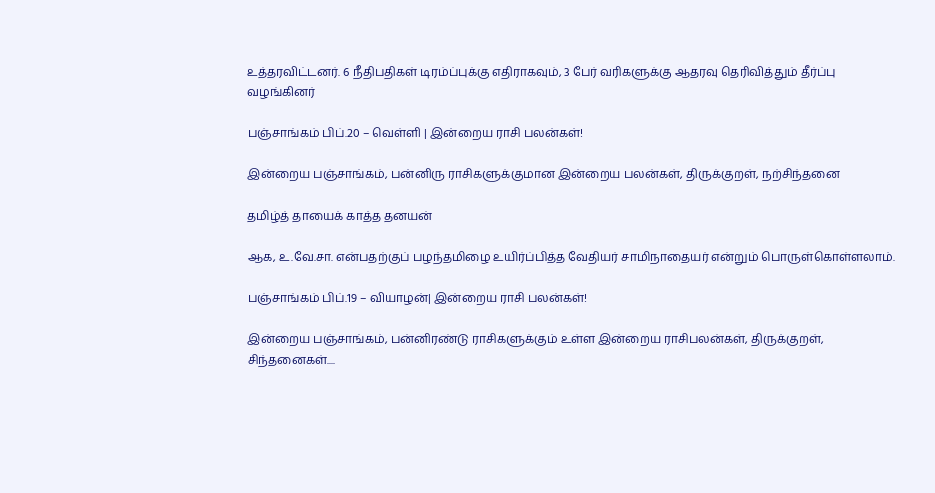உத்தரவிட்டனர். 6 நீதிபதிகள் டிரம்ப்புக்கு எதிராகவும், 3 பேர் வரிகளுக்கு ஆதரவு தெரிவித்தும் தீர்ப்பு வழங்கினர்

பஞ்சாங்கம் பிப்.20 – வெள்ளி | இன்றைய ராசி பலன்கள்!

இன்றைய பஞ்சாங்கம், பன்னிரு ராசிகளுக்குமான இன்றைய பலன்கள், திருக்குறள், நற்சிந்தனை

தமிழ்த் தாயைக் காத்த தனயன்

ஆக, உ.வே.சா. என்பதற்குப் பழந்தமிழை உயிர்ப்பித்த வேதியர் சாமிநாதையர் என்றும் பொருள்கொள்ளலாம்.

பஞ்சாங்கம் பிப்.19 – வியாழன்| இன்றைய ராசி பலன்கள்!

இன்றைய பஞ்சாங்கம், பன்னிரண்டு ராசிகளுக்கும் உள்ள இன்றைய ராசிபலன்கள், திருக்குறள், சிந்தனைகள்....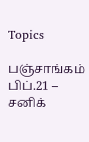Topics

பஞ்சாங்கம் பிப்.21 – சனிக்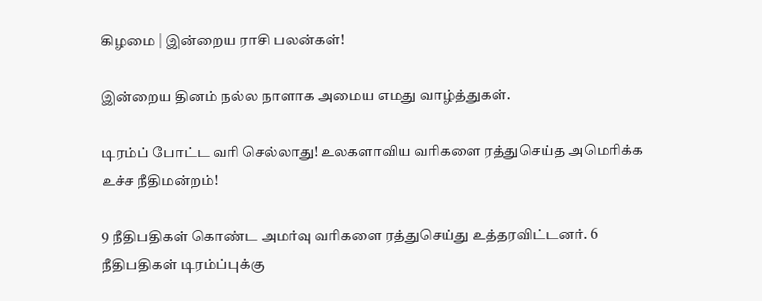கிழமை | இன்றைய ராசி பலன்கள்!

இன்றைய தினம் நல்ல நாளாக அமைய எமது வாழ்த்துகள்.

டிரம்ப் போட்ட வரி செல்லாது! உலகளாவிய வரிகளை ரத்துசெய்த அமெரிக்க உச்ச நீதிமன்றம்!

9 நீதிபதிகள் கொண்ட அமர்வு வரிகளை ரத்துசெய்து உத்தரவிட்டனர். 6 நீதிபதிகள் டிரம்ப்புக்கு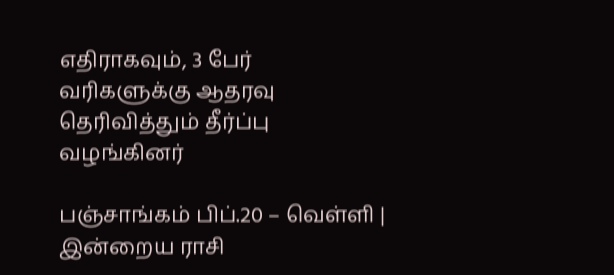எதிராகவும், 3 பேர் வரிகளுக்கு ஆதரவு தெரிவித்தும் தீர்ப்பு வழங்கினர்

பஞ்சாங்கம் பிப்.20 – வெள்ளி | இன்றைய ராசி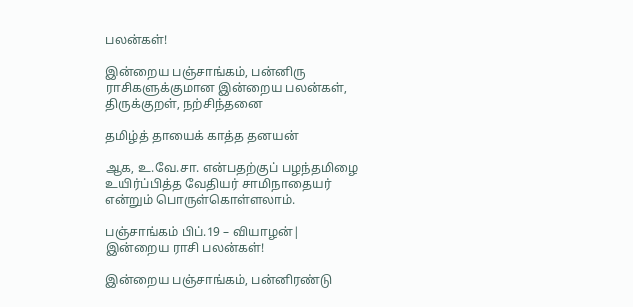பலன்கள்!

இன்றைய பஞ்சாங்கம், பன்னிரு ராசிகளுக்குமான இன்றைய பலன்கள், திருக்குறள், நற்சிந்தனை

தமிழ்த் தாயைக் காத்த தனயன்

ஆக, உ.வே.சா. என்பதற்குப் பழந்தமிழை உயிர்ப்பித்த வேதியர் சாமிநாதையர் என்றும் பொருள்கொள்ளலாம்.

பஞ்சாங்கம் பிப்.19 – வியாழன்| இன்றைய ராசி பலன்கள்!

இன்றைய பஞ்சாங்கம், பன்னிரண்டு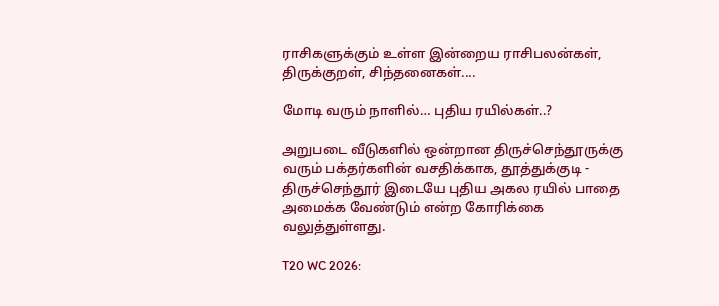ராசிகளுக்கும் உள்ள இன்றைய ராசிபலன்கள், திருக்குறள், சிந்தனைகள்....

மோடி வரும் நாளில்… புதிய ரயில்கள்..?

அறுபடை வீடுகளில் ஒன்றான திருச்செந்தூருக்கு வரும் பக்தர்களின் வசதிக்காக, தூத்துக்குடி - திருச்செந்தூர் இடையே புதிய அகல ரயில் பாதை அமைக்க வேண்டும் என்ற கோரிக்கை வலுத்துள்ளது.

T20 WC 2026: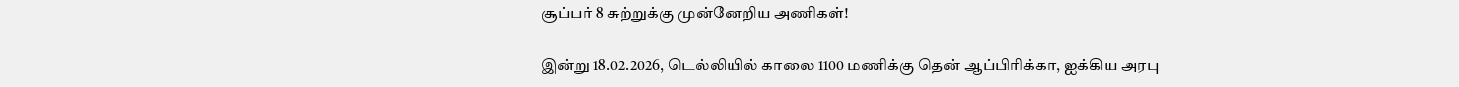சூப்பர் 8 சுற்றுக்கு முன்னேறிய அணிகள்!

இன்று 18.02.2026, டெல்லியில் காலை 1100 மணிக்கு தென் ஆப்பிரிக்கா, ஐக்கிய அரபு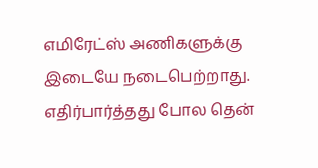எமிரேட்ஸ் அணிகளுக்கு இடையே நடைபெற்றாது. எதிர்பார்த்தது போல தென்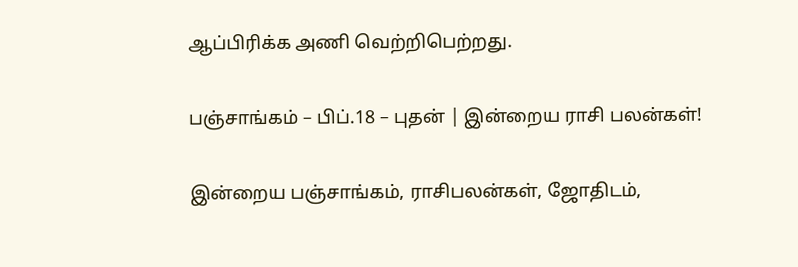ஆப்பிரிக்க அணி வெற்றிபெற்றது.

பஞ்சாங்கம் – பிப்.18 – புதன் | இன்றைய ராசி பலன்கள்!

இன்றைய பஞ்சாங்கம், ராசிபலன்கள், ஜோதிடம்,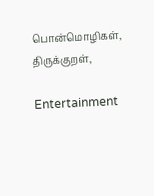பொன்மொழிகள், திருக்குறள்,

Entertainment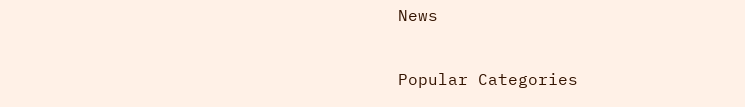News

Popular Categories